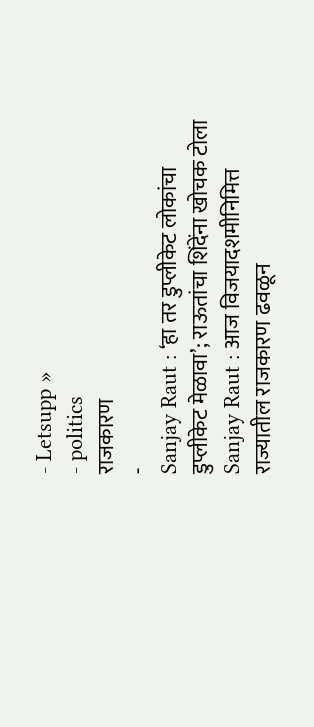- Letsupp »
- politics
राजकारण
-
Sanjay Raut : ‘हा तर डुप्लीकेट लोकांचा डुप्लीकेट मेळावा’; राऊतांचा शिंदेंना खोचक टोला
Sanjay Raut : आज विजयादशमीनिमित्त राज्यातील राजकारण ढवळून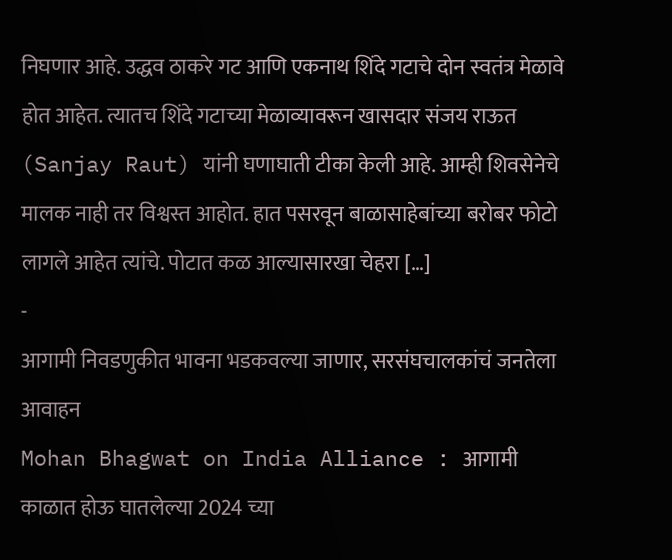निघणार आहे. उद्धव ठाकरे गट आणि एकनाथ शिंदे गटाचे दोन स्वतंत्र मेळावे होत आहेत. त्यातच शिंदे गटाच्या मेळाव्यावरून खासदार संजय राऊत (Sanjay Raut) यांनी घणाघाती टीका केली आहे. आम्ही शिवसेनेचे मालक नाही तर विश्वस्त आहोत. हात पसरवून बाळासाहेबांच्या बरोबर फोटो लागले आहेत त्यांचे. पोटात कळ आल्यासारखा चेहरा […]
-
आगामी निवडणुकीत भावना भडकवल्या जाणार, सरसंघचालकांचं जनतेला आवाहन
Mohan Bhagwat on India Alliance : आगामी काळात होऊ घातलेल्या 2024 च्या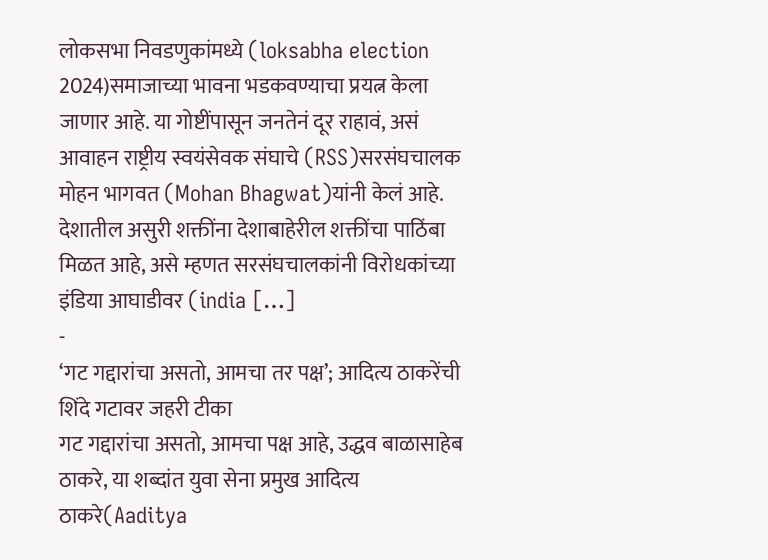लोकसभा निवडणुकांमध्ये (loksabha election 2024)समाजाच्या भावना भडकवण्याचा प्रयत्न केला जाणार आहे. या गोष्टींपासून जनतेनं दूर राहावं, असं आवाहन राष्ट्रीय स्वयंसेवक संघाचे (RSS)सरसंघचालक मोहन भागवत (Mohan Bhagwat)यांनी केलं आहे. देशातील असुरी शक्तींना देशाबाहेरील शक्तींचा पाठिंबा मिळत आहे, असे म्हणत सरसंघचालकांनी विरोधकांच्या इंडिया आघाडीवर (india […]
-
‘गट गद्दारांचा असतो, आमचा तर पक्ष’; आदित्य ठाकरेंची शिंदे गटावर जहरी टीका
गट गद्दारांचा असतो, आमचा पक्ष आहे, उद्धव बाळासाहेब ठाकरे, या शब्दांत युवा सेना प्रमुख आदित्य ठाकरे(Aaditya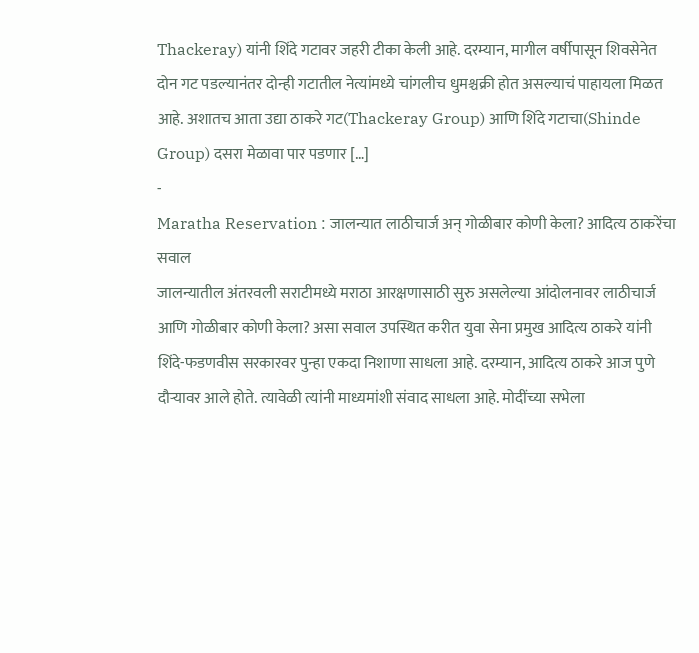Thackeray) यांनी शिंदे गटावर जहरी टीका केली आहे. दरम्यान, मागील वर्षीपासून शिवसेनेत दोन गट पडल्यानंतर दोन्ही गटातील नेत्यांमध्ये चांगलीच धुमश्चक्री होत असल्याचं पाहायला मिळत आहे. अशातच आता उद्या ठाकरे गट(Thackeray Group) आणि शिंदे गटाचा(Shinde Group) दसरा मेळावा पार पडणार […]
-
Maratha Reservation : जालन्यात लाठीचार्ज अन् गोळीबार कोणी केला? आदित्य ठाकरेंचा सवाल
जालन्यातील अंतरवली सराटीमध्ये मराठा आरक्षणासाठी सुरु असलेल्या आंदोलनावर लाठीचार्ज आणि गोळीबार कोणी केला? असा सवाल उपस्थित करीत युवा सेना प्रमुख आदित्य ठाकरे यांनी शिंदे-फडणवीस सरकारवर पुन्हा एकदा निशाणा साधला आहे. दरम्यान, आदित्य ठाकरे आज पुणे दौऱ्यावर आले होते. त्यावेळी त्यांनी माध्यमांशी संवाद साधला आहे. मोदींच्या सभेला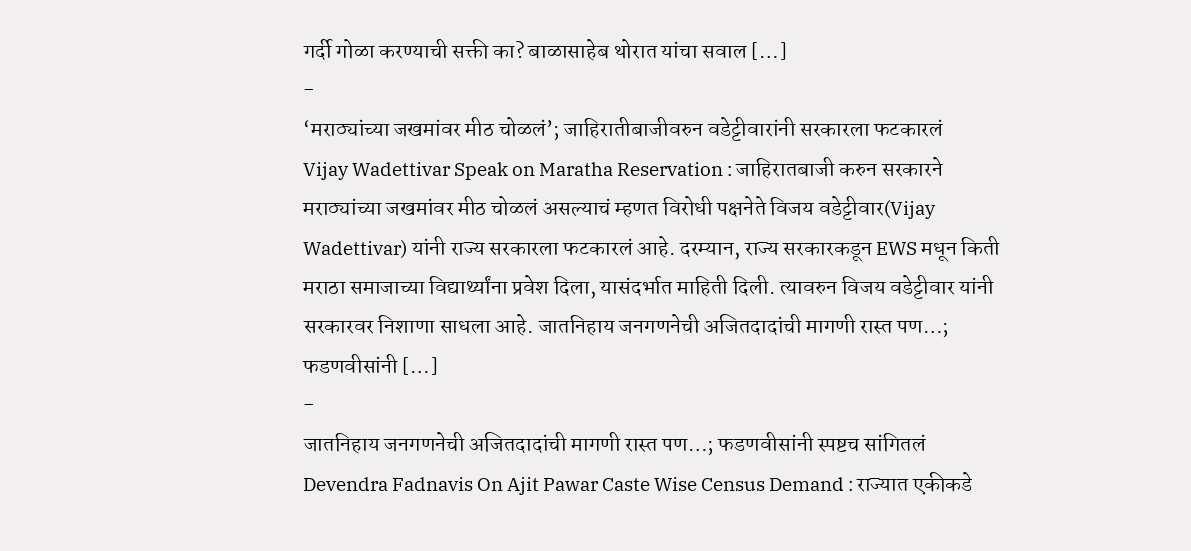गर्दी गोळा करण्याची सक्ती का? बाळासाहेब थोरात यांचा सवाल […]
-
‘मराठ्यांच्या जखमांवर मीठ चोळलं’; जाहिरातीबाजीवरुन वडेट्टीवारांनी सरकारला फटकारलं
Vijay Wadettivar Speak on Maratha Reservation : जाहिरातबाजी करुन सरकारने मराठ्यांच्या जखमांवर मीठ चोळलं असल्याचं म्हणत विरोधी पक्षनेते विजय वडेट्टीवार(Vijay Wadettivar) यांनी राज्य सरकारला फटकारलं आहे. दरम्यान, राज्य सरकारकडून EWS मधून किती मराठा समाजाच्या विद्यार्थ्यांना प्रवेश दिला, यासंदर्भात माहिती दिली. त्यावरुन विजय वडेट्टीवार यांनी सरकारवर निशाणा साधला आहे. जातनिहाय जनगणनेची अजितदादांची मागणी रास्त पण…; फडणवीसांनी […]
-
जातनिहाय जनगणनेची अजितदादांची मागणी रास्त पण…; फडणवीसांनी स्पष्टच सांगितलं
Devendra Fadnavis On Ajit Pawar Caste Wise Census Demand : राज्यात एकीकडे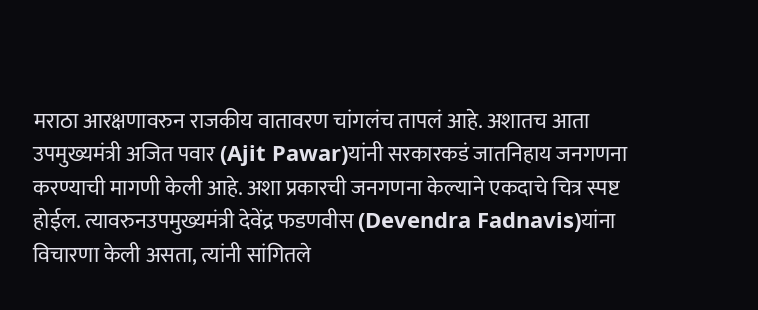मराठा आरक्षणावरुन राजकीय वातावरण चांगलंच तापलं आहे. अशातच आता उपमुख्यमंत्री अजित पवार (Ajit Pawar)यांनी सरकारकडं जातनिहाय जनगणना करण्याची मागणी केली आहे. अशा प्रकारची जनगणना केल्याने एकदाचे चित्र स्पष्ट होईल. त्यावरुनउपमुख्यमंत्री देवेंद्र फडणवीस (Devendra Fadnavis)यांना विचारणा केली असता, त्यांनी सांगितले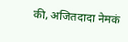की, अजितदादा नेमकं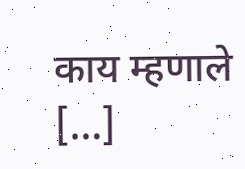काय म्हणाले […]